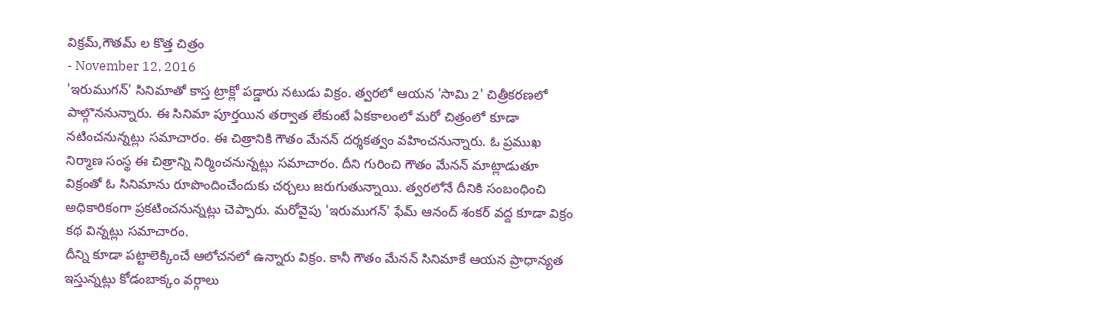విక్రమ్,గౌతమ్ ల కొత్త చిత్రం
- November 12, 2016
'ఇరుముగన్' సినిమాతో కాస్త ట్రాక్లో పడ్డారు నటుడు విక్రం. త్వరలో ఆయన 'సామి 2' చిత్రీకరణలో పాల్గొననున్నారు. ఈ సినిమా పూర్తయిన తర్వాత లేకుంటే ఏకకాలంలో మరో చిత్రంలో కూడా నటించనున్నట్లు సమాచారం. ఈ చిత్రానికి గౌతం మేనన్ దర్శకత్వం వహించనున్నారు. ఓ ప్రముఖ నిర్మాణ సంస్థ ఈ చిత్రాన్ని నిర్మించనున్నట్లు సమాచారం. దీని గురించి గౌతం మేనన్ మాట్లాడుతూ విక్రంతో ఓ సినిమాను రూపొందించేందుకు చర్చలు జరుగుతున్నాయి. త్వరలోనే దీనికి సంబంధించి అధికారికంగా ప్రకటించనున్నట్లు చెప్పారు. మరోవైపు 'ఇరుముగన్' ఫేమ్ ఆనంద్ శంకర్ వద్ద కూడా విక్రం కథ విన్నట్లు సమాచారం.
దీన్ని కూడా పట్టాలెక్కించే ఆలోచనలో ఉన్నారు విక్రం. కానీ గౌతం మేనన్ సినిమాకే ఆయన ప్రాధాన్యత ఇస్తున్నట్లు కోడంబాక్కం వర్గాలు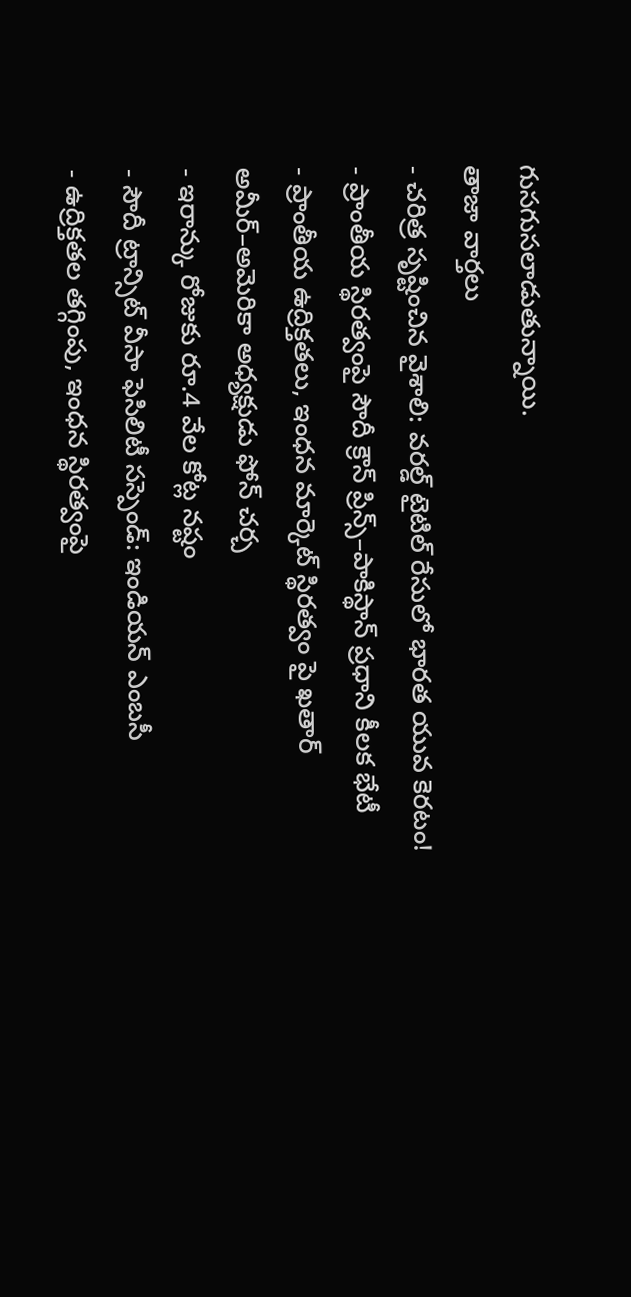గుసగుసలాడుతున్నాయి.
తాజా వార్తలు
- చరిత్ర సృష్టించిన వైశాలి: వరల్డ్ టైటిల్ రేసులో భారత యువ కెరటం!
- ప్రాంతీయ స్థిరత్వంపై సౌదీ క్రౌన్ ప్రిన్స్–పాకిస్థాన్ ప్రధాని కీలక భేటీ
- ప్రాంతీయ ఉద్రిక్తతలు, ఇంధన మార్కెట్ స్థిరత్వం పై ఖతార్ అమీర్–అమెరికా అధ్యక్షుడు ఫోన్ చర్చ
- ఇరాన్కు రోజుకు రూ.4 వేల కోట్ల నష్టం
- సౌదీ ట్రాన్సిట్ వీసా ఫెసిలిటీ సస్పెండ్: ఇండియన్ ఎంబసీ
- ఉద్రిక్తతల తగ్గింపు, ఇంధన స్థిరత్వంపై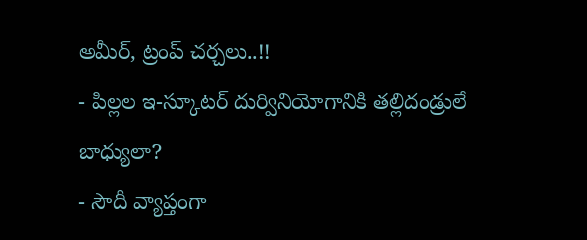అమీర్, ట్రంప్ చర్చలు..!!
- పిల్లల ఇ-స్కూటర్ దుర్వినియోగానికి తల్లిదండ్రులే బాధ్యులా?
- సౌదీ వ్యాప్తంగా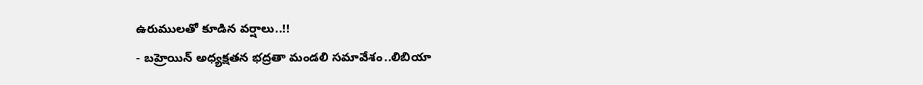ఉరుములతో కూడిన వర్షాలు..!!
- బహ్రెయిన్ అధ్యక్షతన భద్రతా మండలి సమావేశం..లిబియా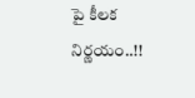పై కీలక నిర్ణయం..!!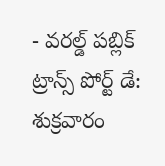- వరల్డ్ పబ్లిక్ ట్రాన్స్ పోర్ట్ డే: శుక్రవారం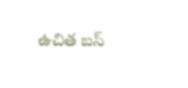ఉచిత బస్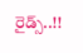రైడ్స్..!!